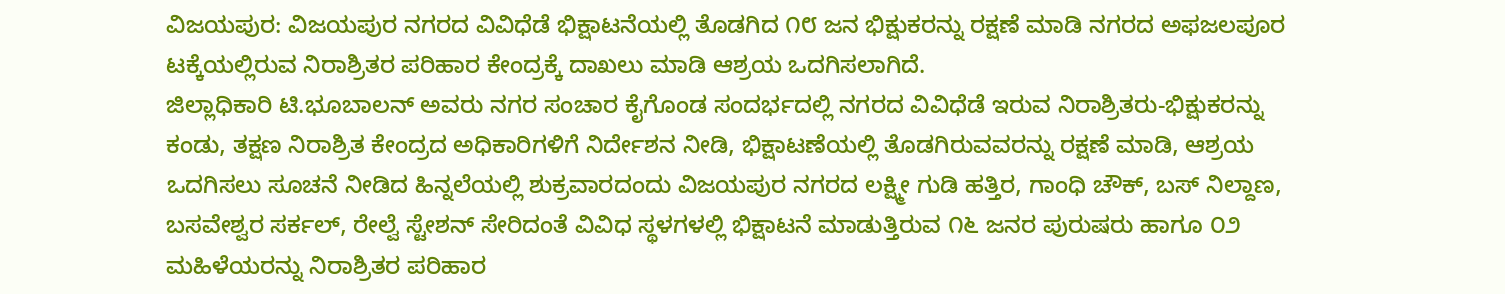ವಿಜಯಪುರ: ವಿಜಯಪುರ ನಗರದ ವಿವಿಧೆಡೆ ಭಿಕ್ಷಾಟನೆಯಲ್ಲಿ ತೊಡಗಿದ ೧೮ ಜನ ಭಿಕ್ಷುಕರನ್ನು ರಕ್ಷಣೆ ಮಾಡಿ ನಗರದ ಅಫಜಲಪೂರ ಟಕ್ಕೆಯಲ್ಲಿರುವ ನಿರಾಶ್ರಿತರ ಪರಿಹಾರ ಕೇಂದ್ರಕ್ಕೆ ದಾಖಲು ಮಾಡಿ ಆಶ್ರಯ ಒದಗಿಸಲಾಗಿದೆ.
ಜಿಲ್ಲಾಧಿಕಾರಿ ಟಿ.ಭೂಬಾಲನ್ ಅವರು ನಗರ ಸಂಚಾರ ಕೈಗೊಂಡ ಸಂದರ್ಭದಲ್ಲಿ ನಗರದ ವಿವಿಧೆಡೆ ಇರುವ ನಿರಾಶ್ರಿತರು-ಭಿಕ್ಷುಕರನ್ನು ಕಂಡು, ತಕ್ಷಣ ನಿರಾಶ್ರಿತ ಕೇಂದ್ರದ ಅಧಿಕಾರಿಗಳಿಗೆ ನಿರ್ದೇಶನ ನೀಡಿ, ಭಿಕ್ಷಾಟಣೆಯಲ್ಲಿ ತೊಡಗಿರುವವರನ್ನು ರಕ್ಷಣೆ ಮಾಡಿ, ಆಶ್ರಯ ಒದಗಿಸಲು ಸೂಚನೆ ನೀಡಿದ ಹಿನ್ನಲೆಯಲ್ಲಿ ಶುಕ್ರವಾರದಂದು ವಿಜಯಪುರ ನಗರದ ಲಕ್ಷ್ಮೀ ಗುಡಿ ಹತ್ತಿರ, ಗಾಂಧಿ ಚೌಕ್, ಬಸ್ ನಿಲ್ದಾಣ, ಬಸವೇಶ್ವರ ಸರ್ಕಲ್, ರೇಲ್ವೆ ಸ್ಟೇಶನ್ ಸೇರಿದಂತೆ ವಿವಿಧ ಸ್ಥಳಗಳಲ್ಲಿ ಭಿಕ್ಷಾಟನೆ ಮಾಡುತ್ತಿರುವ ೧೬ ಜನರ ಪುರುಷರು ಹಾಗೂ ೦೨ ಮಹಿಳೆಯರನ್ನು ನಿರಾಶ್ರಿತರ ಪರಿಹಾರ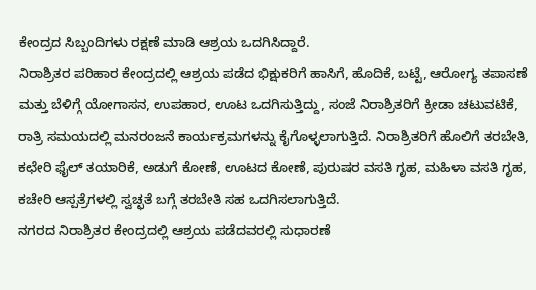ಕೇಂದ್ರದ ಸಿಬ್ಬಂದಿಗಳು ರಕ್ಷಣೆ ಮಾಡಿ ಆಶ್ರಯ ಒದಗಿಸಿದ್ದಾರೆ.
ನಿರಾಶ್ರಿತರ ಪರಿಹಾರ ಕೇಂದ್ರದಲ್ಲಿ ಆಶ್ರಯ ಪಡೆದ ಭಿಕ್ಷುಕರಿಗೆ ಹಾಸಿಗೆ, ಹೊದಿಕೆ, ಬಟ್ಟೆ, ಆರೋಗ್ಯ ತಪಾಸಣೆ ಮತ್ತು ಬೆಳಿಗ್ಗೆ ಯೋಗಾಸನ, ಉಪಹಾರ, ಊಟ ಒದಗಿಸುತ್ತಿದ್ದು, ಸಂಜೆ ನಿರಾಶ್ರಿತರಿಗೆ ಕ್ರೀಡಾ ಚಟುವಟಿಕೆ, ರಾತ್ರಿ ಸಮಯದಲ್ಲಿ ಮನರಂಜನೆ ಕಾರ್ಯಕ್ರಮಗಳನ್ನು ಕೈಗೊಳ್ಳಲಾಗುತ್ತಿದೆ. ನಿರಾಶ್ರಿತರಿಗೆ ಹೊಲಿಗೆ ತರಬೇತಿ, ಕಛೇರಿ ಫೈಲ್ ತಯಾರಿಕೆ, ಅಡುಗೆ ಕೋಣೆ, ಊಟದ ಕೋಣೆ, ಪುರುಷರ ವಸತಿ ಗೃಹ, ಮಹಿಳಾ ವಸತಿ ಗೃಹ, ಕಚೇರಿ ಆಸ್ಪತ್ರೆಗಳಲ್ಲಿ ಸ್ವಚ್ಛತೆ ಬಗ್ಗೆ ತರಬೇತಿ ಸಹ ಒದಗಿಸಲಾಗುತ್ತಿದೆ.
ನಗರದ ನಿರಾಶ್ರಿತರ ಕೇಂದ್ರದಲ್ಲಿ ಆಶ್ರಯ ಪಡೆದವರಲ್ಲಿ ಸುಧಾರಣೆ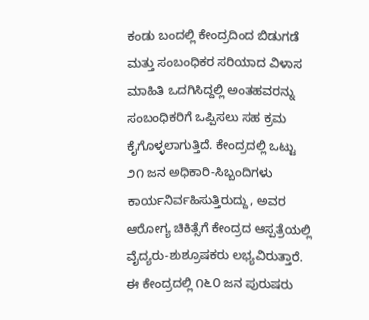ಕಂಡು ಬಂದಲ್ಲಿ ಕೇಂದ್ರದಿಂದ ಬಿಡುಗಡೆ ಮತ್ತು ಸಂಬಂಧಿಕರ ಸರಿಯಾದ ವಿಳಾಸ ಮಾಹಿತಿ ಒದಗಿಸಿದ್ದಲ್ಲಿ ಅಂತಹವರನ್ನು ಸಂಬಂಧಿಕರಿಗೆ ಒಪ್ಪಿಸಲು ಸಹ ಕ್ರಮ ಕೈಗೊಳ್ಳಲಾಗುತ್ತಿದೆ. ಕೇಂದ್ರದಲ್ಲಿ ಒಟ್ಟು ೨೧ ಜನ ಅಧಿಕಾರಿ-ಸಿಬ್ಬಂದಿಗಳು ಕಾರ್ಯನಿರ್ವಹಿಸುತ್ತಿರುದ್ದು, ಅವರ ಆರೋಗ್ಯ ಚಿಕಿತ್ಸೆಗೆ ಕೇಂದ್ರದ ಆಸ್ಪತ್ರೆಯಲ್ಲಿ ವೈದ್ಯರು-ಶುಶ್ರೂಷಕರು ಲಭ್ಯವಿರುತ್ತಾರೆ. ಈ ಕೇಂದ್ರದಲ್ಲಿ ೧೬೦ ಜನ ಪುರುಷರು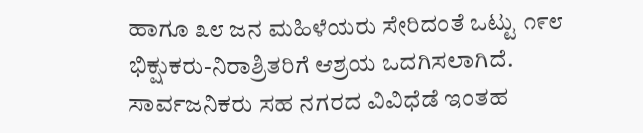ಹಾಗೂ ೩೮ ಜನ ಮಹಿಳೆಯರು ಸೇರಿದಂತೆ ಒಟ್ಟು ೧೯೮ ಭಿಕ್ಷುಕರು-ನಿರಾಶ್ರಿತರಿಗೆ ಆಶ್ರಯ ಒದಗಿಸಲಾಗಿದೆ.
ಸಾರ್ವಜನಿಕರು ಸಹ ನಗರದ ವಿವಿಧೆಡೆ ಇಂತಹ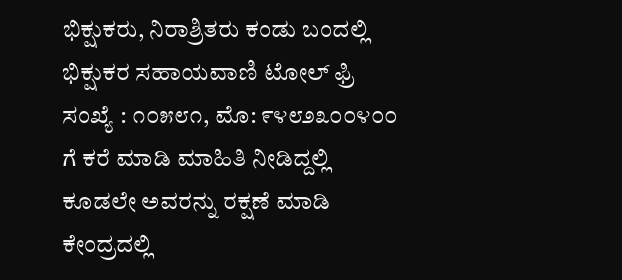ಭಿಕ್ಷುಕರು, ನಿರಾಶ್ರಿತರು ಕಂಡು ಬಂದಲ್ಲಿ ಭಿಕ್ಷುಕರ ಸಹಾಯವಾಣಿ ಟೋಲ್ ಫ್ರಿ ಸಂಖ್ಯೆ : ೧೦೫೮೧, ಮೊ: ೯೪೮೨೩೦೦೪೦೦ ಗೆ ಕರೆ ಮಾಡಿ ಮಾಹಿತಿ ನೀಡಿದ್ದಲ್ಲಿ ಕೂಡಲೇ ಅವರನ್ನು ರಕ್ಷಣೆ ಮಾಡಿ ಕೇಂದ್ರದಲ್ಲಿ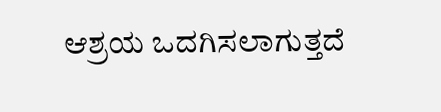ಆಶ್ರಯ ಒದಗಿಸಲಾಗುತ್ತದೆ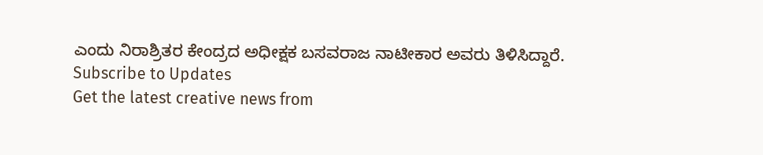ಎಂದು ನಿರಾಶ್ರಿತರ ಕೇಂದ್ರದ ಅಧೀಕ್ಷಕ ಬಸವರಾಜ ನಾಟೀಕಾರ ಅವರು ತಿಳಿಸಿದ್ದಾರೆ.
Subscribe to Updates
Get the latest creative news from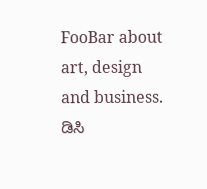FooBar about art, design and business.
ಡಿಸಿ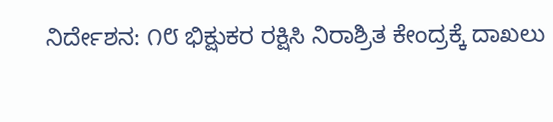ನಿರ್ದೇಶನ: ೧೮ ಭಿಕ್ಷುಕರ ರಕ್ಷಿಸಿ ನಿರಾಶ್ರಿತ ಕೇಂದ್ರಕ್ಕೆ ದಾಖಲು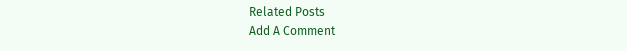Related Posts
Add A Comment